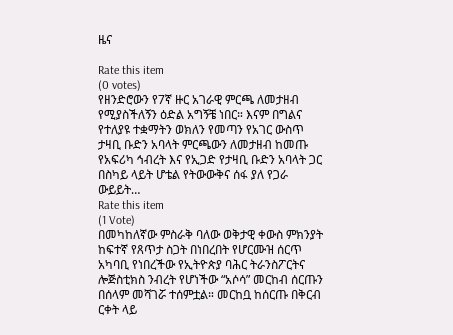ዜና

Rate this item
(0 votes)
የዘንድሮውን የ7ኛ ዙር አገራዊ ምርጫ ለመታዘብ የሚያስችለኝን ዕድል አግኝቼ ነበር። እናም በግልና የተለያዩ ተቋማትን ወክለን የመጣን የአገር ውስጥ ታዛቢ ቡድን አባላት ምርጫውን ለመታዘብ ከመጡ የአፍሪካ ኅብረት እና የኢጋድ የታዛቢ ቡድን አባላት ጋር በስካይ ላይት ሆቴል የትውውቅና ሰፋ ያለ የጋራ ውይይት…
Rate this item
(1 Vote)
በመካከለኛው ምስራቅ ባለው ወቅታዊ ቀውስ ምክንያት ከፍተኛ የጸጥታ ስጋት በነበረበት የሆርሙዝ ሰርጥ አካባቢ የነበረችው የኢትዮጵያ ባሕር ትራንስፖርትና ሎጅስቲክስ ንብረት የሆነችው “አሶሳ” መርከብ ሰርጡን በሰላም መሻገሯ ተሰምቷል። መርከቧ ከሰርጡ በቅርብ ርቀት ላይ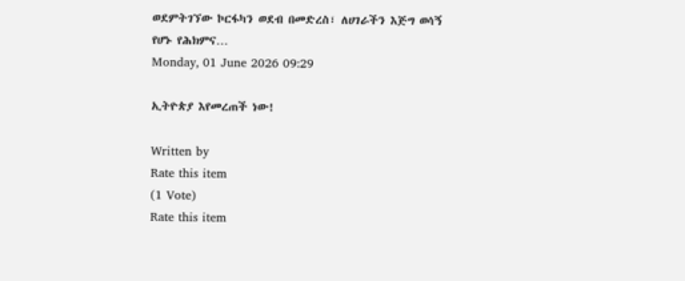ወደምትገኘው ኮርፋካን ወደብ በመድረስ፣ ለሀገራችን እጅግ ወሳኝ የሆኑ የሕክምና…
Monday, 01 June 2026 09:29

ኢትዮጵያ እየመረጠች ነው!

Written by
Rate this item
(1 Vote)
Rate this item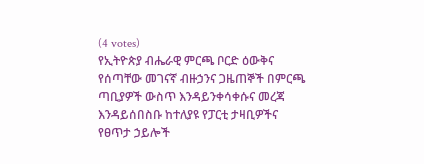(4 votes)
የኢትዮጵያ ብሔራዊ ምርጫ ቦርድ ዕውቅና የሰጣቸው መገናኛ ብዙኃንና ጋዜጠኞች በምርጫ ጣቢያዎች ውስጥ እንዳይንቀሳቀሱና መረጃ እንዳይሰበስቡ ከተለያዩ የፓርቲ ታዛቢዎችና የፀጥታ ኃይሎች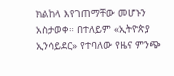ክልከላ እየገጠማቸው መሆኑን አስታወቀ። በተለይም «ኢትዮጵያ ኢንሳይደር» የተባለው የዜና ምንጭ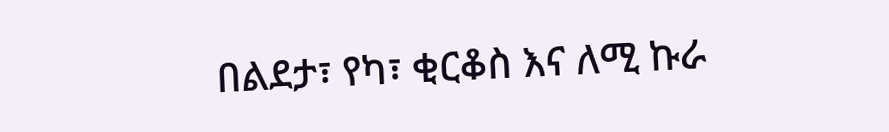በልደታ፣ የካ፣ ቂርቆስ እና ለሚ ኩራ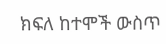ክፍለ ከተሞች ውስጥ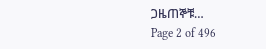ጋዜጠኞቹ…
Page 2 of 496